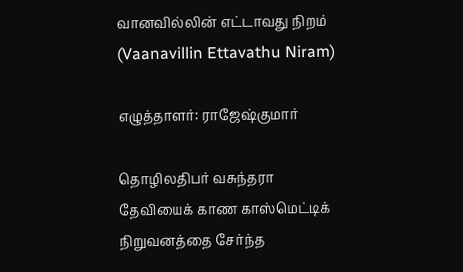வானவில்லின் எட்டாவது நிறம் (Vaanavillin Ettavathu Niram)

எழுத்தாளர்: ராஜேஷ்குமார்

தொழிலதிபர் வசுந்தரா தேவியைக் காண காஸ்மெட்டிக் நிறுவனத்தை சேர்ந்த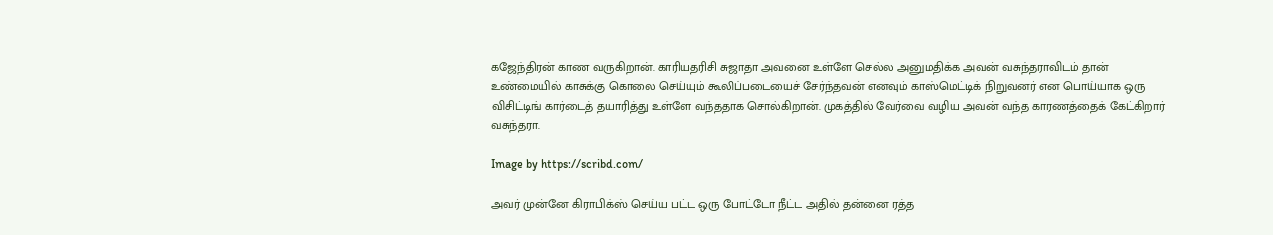கஜேந்திரன் காண வருகிறான். காரியதரிசி சுஜாதா அவனை உள்ளே செல்ல அனுமதிக்க அவன் வசுந்தராவிடம் தான் உண்மையில் காசுக்கு கொலை செய்யும் கூலிப்படையைச் சேர்ந்தவன் எனவும் காஸ்மெட்டிக் நிறுவனர் என பொய்யாக ஒரு விசிட்டிங் கார்டைத் தயாரித்து உள்ளே வந்ததாக சொல்கிறான். முகத்தில் வேர்வை வழிய அவன் வந்த காரணத்தைக் கேட்கிறார் வசுந்தரா.

Image by https://scribd.com/

அவர் முன்னே கிராபிக்ஸ் செய்ய பட்ட ஒரு போட்டோ நீட்ட அதில் தன்னை ரத்த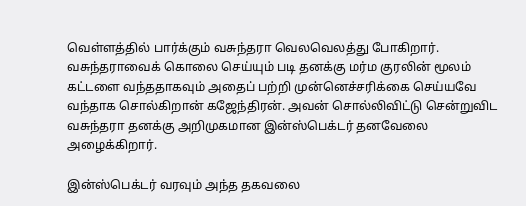வெள்ளத்தில் பார்க்கும் வசுந்தரா வெலவெலத்து போகிறார். வசுந்தராவைக் கொலை செய்யும் படி தனக்கு மர்ம குரலின் மூலம் கட்டளை வந்ததாகவும் அதைப் பற்றி முன்னெச்சரிக்கை செய்யவே வந்தாக சொல்கிறான் கஜேந்திரன். அவன் சொல்லிவிட்டு சென்றுவிட வசுந்தரா தனக்கு அறிமுகமான இன்ஸ்பெக்டர் தனவேலை  அழைக்கிறார்.

இன்ஸ்பெக்டர் வரவும் அந்த தகவலை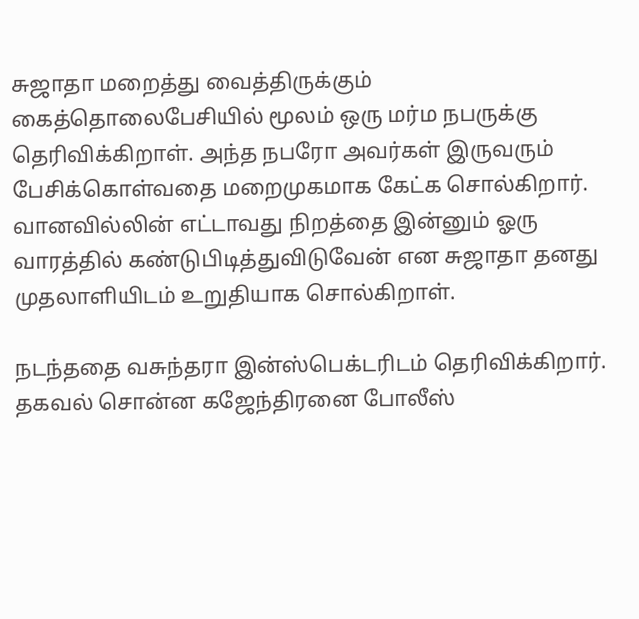சுஜாதா மறைத்து வைத்திருக்கும் கைத்தொலைபேசியில் மூலம் ஒரு மர்ம நபருக்கு தெரிவிக்கிறாள். அந்த நபரோ அவர்கள் இருவரும் பேசிக்கொள்வதை மறைமுகமாக கேட்க சொல்கிறார். வானவில்லின் எட்டாவது நிறத்தை இன்னும் ஓரு வாரத்தில் கண்டுபிடித்துவிடுவேன் என சுஜாதா தனது முதலாளியிடம் உறுதியாக சொல்கிறாள்.

நடந்ததை வசுந்தரா இன்ஸ்பெக்டரிடம் தெரிவிக்கிறார். தகவல் சொன்ன கஜேந்திரனை போலீஸ்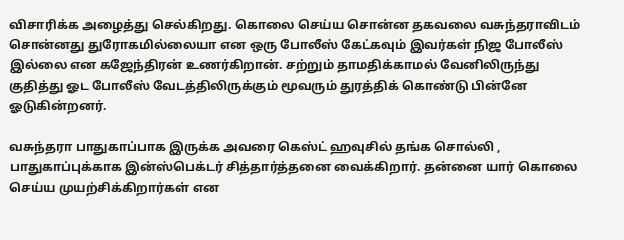விசாரிக்க அழைத்து செல்கிறது. கொலை செய்ய சொன்ன தகவலை வசுந்தராவிடம் சொன்னது துரோகமில்லையா என ஒரு போலீஸ் கேட்கவும் இவர்கள் நிஜ போலீஸ் இல்லை என கஜேந்திரன் உணர்கிறான். சற்றும் தாமதிக்காமல் வேனிலிருந்து குதித்து ஓட போலீஸ் வேடத்திலிருக்கும் மூவரும் துரத்திக் கொண்டு பின்னே ஓடுகின்றனர்.

வசுந்தரா பாதுகாப்பாக இருக்க அவரை கெஸ்ட் ஹவுசில் தங்க சொல்லி , பாதுகாப்புக்காக இன்ஸ்பெக்டர் சித்தார்த்தனை வைக்கிறார். தன்னை யார் கொலை செய்ய முயற்சிக்கிறார்கள் என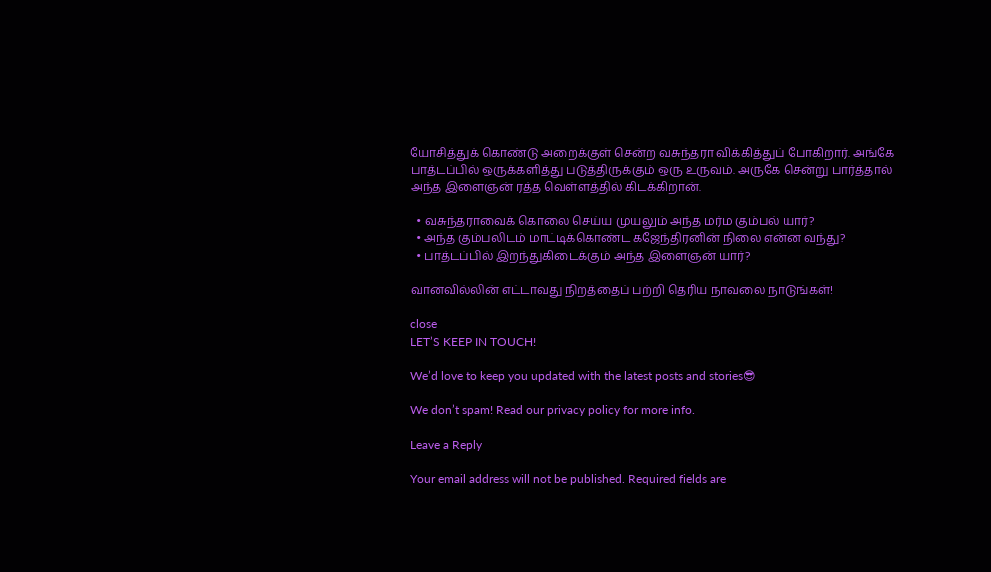யோசித்துக் கொண்டு அறைக்குள் சென்ற வசுந்தரா விக்கித்துப் போகிறார். அங்கே பாத்டப்பில் ஒருக்களித்து படுத்திருக்கும் ஒரு உருவம். அருகே சென்று பார்த்தால் அந்த இளைஞன் ரத்த வெள்ளத்தில் கிடக்கிறான்.

  • வசுந்தராவைக் கொலை செய்ய முயலும் அந்த மர்ம கும்பல் யார்?
  • அந்த கும்பலிடம் மாட்டிக்கொண்ட கஜேந்திரனின் நிலை என்ன வந்து?
  • பாத்டப்பில் இறந்துகிடைக்கும் அந்த இளைஞன் யார்?

வானவில்லின் எட்டாவது நிறத்தைப் பற்றி தெரிய நாவலை நாடுங்கள்!

close
LET’S KEEP IN TOUCH!

We’d love to keep you updated with the latest posts and stories😎

We don’t spam! Read our privacy policy for more info.

Leave a Reply

Your email address will not be published. Required fields are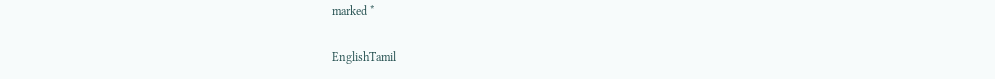marked *

EnglishTamil